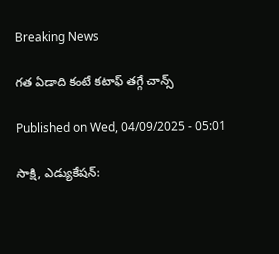Breaking News

గత ఏడాది కంటే కటాఫ్‌ తగ్గే చాన్స్‌

Published on Wed, 04/09/2025 - 05:01

సాక్షి, ఎడ్యుకేషన్‌: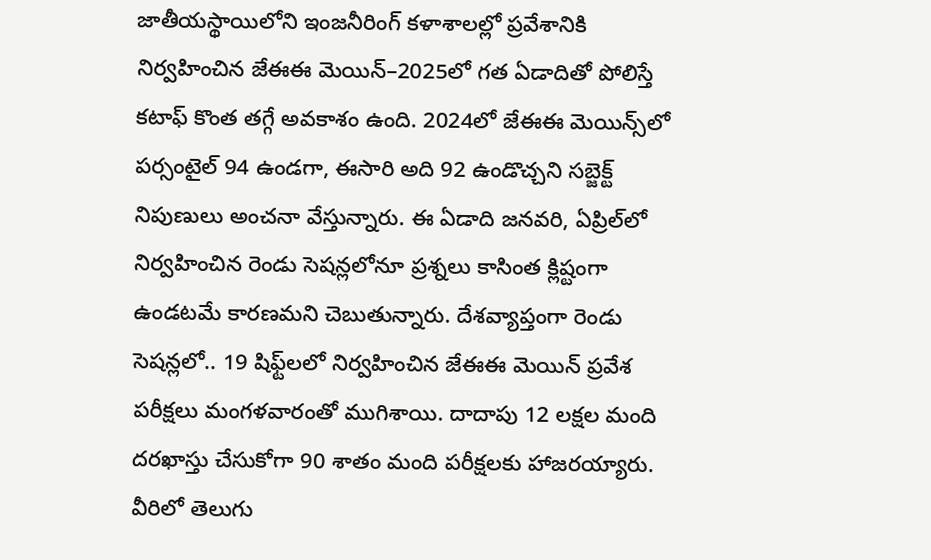జాతీయస్థాయిలోని ఇంజనీరింగ్‌ కళాశాలల్లో ప్రవేశానికి నిర్వహించిన జేఈఈ మెయిన్‌–2025లో గత ఏడాదితో పోలిస్తే కటాఫ్‌ కొంత తగ్గే అవకాశం ఉంది. 2024లో జేఈఈ మెయిన్స్‌లో పర్సంటైల్‌ 94 ఉండగా, ఈసారి అది 92 ఉండొచ్చని సబ్జెక్ట్‌ నిపుణులు అంచనా వేస్తున్నారు. ఈ ఏడాది జనవరి, ఏప్రిల్‌లో నిర్వహించిన రెండు సెషన్లలోనూ ప్రశ్నలు కాసింత క్లిష్టంగా ఉండటమే కారణమని చెబుతున్నారు. దేశవ్యాప్తంగా రెండు సెషన్లలో.. 19 షిఫ్ట్‌లలో నిర్వహించిన జేఈఈ మెయిన్‌ ప్రవేశ పరీక్షలు మంగళవారంతో ముగిశాయి. దాదాపు 12 లక్షల మంది దరఖాస్తు చేసుకోగా 90 శాతం మంది పరీక్షలకు హాజరయ్యారు. వీరిలో తెలుగు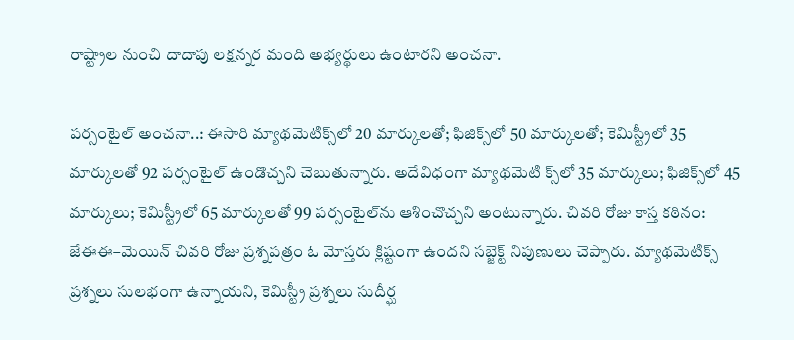రాష్ట్రాల నుంచి దాదాపు లక్షన్నర మంది అభ్యర్థులు ఉంటారని అంచనా.

పర్సంటైల్‌ అంచనా..: ఈసారి మ్యాథమెటిక్స్‌లో 20 మార్కులతో; ఫిజిక్స్‌లో 50 మార్కులతో; కెమిస్ట్రీలో 35 మార్కులతో 92 పర్సంటైల్‌ ఉండొచ్చని చెబుతున్నారు. అదేవిధంగా మ్యాథమెటి క్స్‌లో 35 మార్కులు; ఫిజిక్స్‌లో 45 మార్కులు; కెమిస్ట్రీలో 65 మార్కులతో 99 పర్సంటైల్‌ను ఆశించొచ్చని అంటున్నారు. చివరి రోజు కాస్త కఠినం: జేఈఈ–మెయిన్‌ చివరి రోజు ప్రశ్నపత్రం ఓ మోస్తరు క్లిష్టంగా ఉందని సబ్జెక్ట్‌ నిపుణులు చెప్పారు. మ్యాథమెటిక్స్‌ ప్రశ్నలు సులభంగా ఉన్నాయని, కెమిస్ట్రీ ప్రశ్నలు సుదీర్ఘ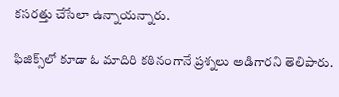కసరత్తు చేసేలా ఉన్నాయన్నారు.

ఫిజిక్స్‌లో కూడా ఓ మాదిరి కఠినంగానే ప్రశ్నలు అడిగారని తెలిపారు.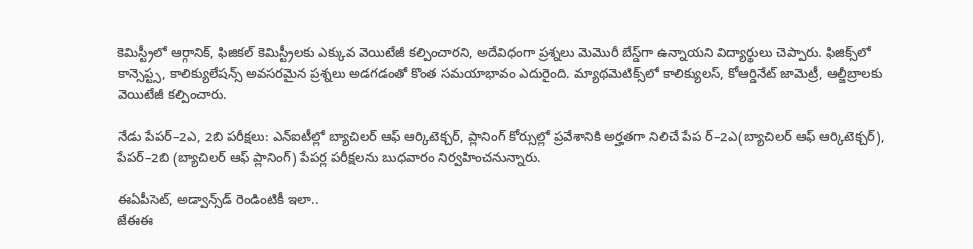కెమిస్ట్రీలో ఆర్గానిక్, ఫిజికల్‌ కెమిస్ట్రీలకు ఎక్కువ వెయిటేజీ కల్పించారని, అదేవిధంగా ప్రశ్నలు మెమొరీ బేస్డ్‌గా ఉన్నాయని విద్యార్థులు చెప్పారు. ఫిజిక్స్‌లో కాన్సెప్ట్స, కాలిక్యులేషన్స్‌ అవసరమైన ప్రశ్నలు అడగడంతో కొంత సమయాభావం ఎదురైంది. మ్యాథమెటిక్స్‌లో కాలిక్యులస్, కోఆర్డినేట్‌ జామెట్రీ, ఆల్జీబ్రాలకు వెయిటేజీ కల్పించారు.

నేడు పేపర్‌–2ఎ, 2బి పరీక్షలు: ఎన్‌ఐటీల్లో బ్యాచిలర్‌ ఆఫ్‌ ఆర్కిటెక్చర్, ప్లానింగ్‌ కోర్సుల్లో ప్రవేశానికి అర్హతగా నిలిచే పేప ర్‌–2ఎ(బ్యాచిలర్‌ ఆఫ్‌ ఆర్కిటెక్చర్‌), పేపర్‌–2బి (బ్యాచిలర్‌ ఆఫ్‌ ప్లానింగ్‌) పేపర్ల పరీక్షలను బుధవారం నిర్వహించనున్నారు.

ఈఏపీసెట్, అడ్వాన్స్‌డ్‌ రెండింటికీ ఇలా..
జేఈఈ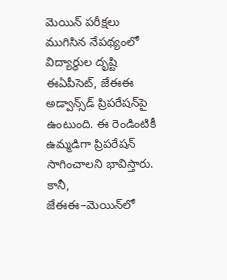మెయిన్‌ పరీక్షలు ముగిసిన నేపథ్యంలో విద్యార్థుల దృష్టి ఈఏపీసెట్, జేఈఈ అడ్వాన్స్‌డ్‌ ప్రిపరేషన్‌పై ఉంటుంది. ఈ రెండింటికీ ఉమ్మడిగా ప్రిపరేషన్‌ సాగించాలని భావిస్తారు. కానీ, జేఈఈ–మెయిన్‌లో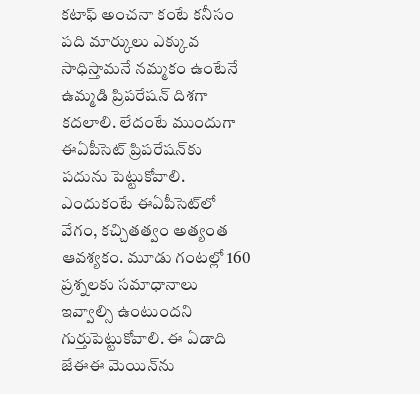కటాఫ్‌ అంచనా కంటే కనీసం పది మార్కులు ఎక్కువ సాధిస్తామనే నమ్మకం ఉంటేనే ఉమ్మడి ప్రిపరేషన్‌ దిశగా కదలాలి. లేదంటే ముందుగా ఈఏపీసెట్‌ ప్రిపరేషన్‌కు పదును పెట్టుకోవాలి. ఎందుకంటే ఈఏపీసెట్‌లో వేగం, కచ్చితత్వం అత్యంత ఆవశ్యకం. మూడు గంటల్లో 160 ప్రశ్నలకు సమాధానాలు ఇవ్వాల్సి ఉంటుందని గుర్తుపెట్టుకోవాలి. ఈ ఏడాది జేఈఈ మెయిన్‌ను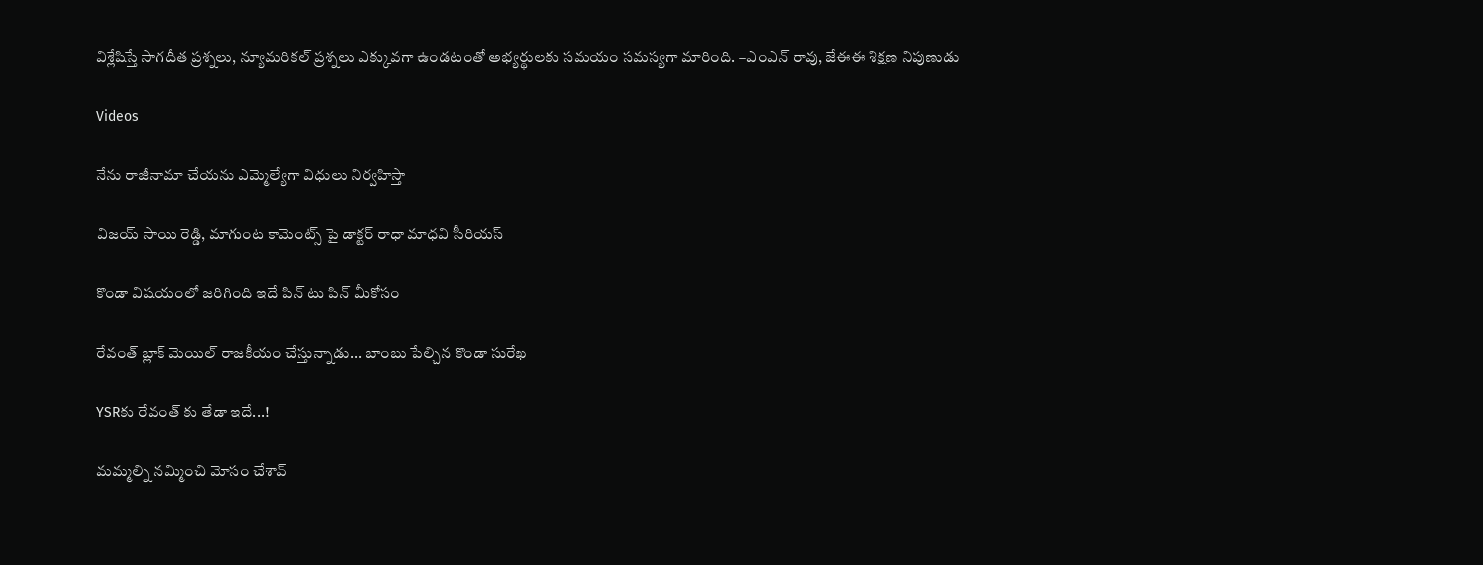విశ్లేషిస్తే సాగదీత ప్రశ్నలు, న్యూమరికల్‌ ప్రశ్నలు ఎక్కువగా ఉండటంతో అభ్యర్థులకు సమయం సమస్యగా మారింది. –ఎంఎన్‌ రావు, జేఈఈ శిక్షణ నిపుణుడు

Videos

నేను రాజీనామా చేయను ఎమ్మెల్యేగా విధులు నిర్వహిస్తా

విజయ్ సాయి రెడ్డి, మాగుంట కామెంట్స్ పై డాక్టర్ రాధా మాధవి సీరియస్

కొండా విషయంలో జరిగింది ఇదే పిన్ టు పిన్ మీకోసం

రేవంత్ బ్లాక్ మెయిల్ రాజకీయం చేస్తున్నాడు... బాంబు పేల్చిన కొండా సురేఖ

YSRకు రేవంత్ కు తేడా ఇదే...!

మమ్మల్ని నమ్మించి మోసం చేశావ్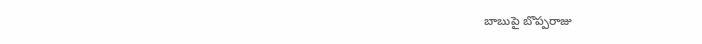బాబుపై బొప్పరాజు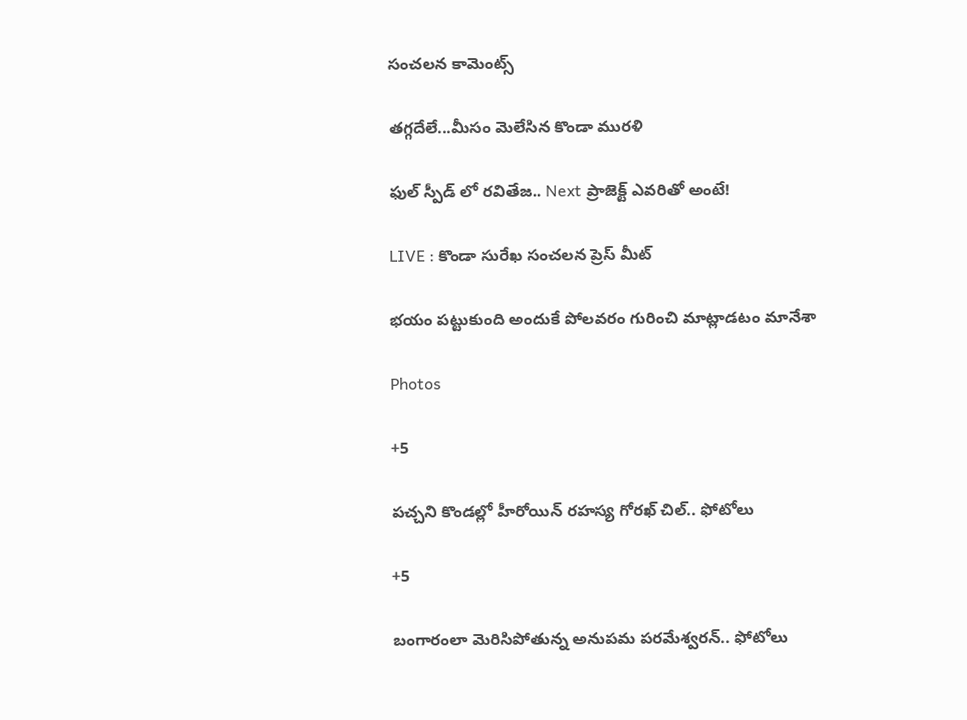సంచలన కామెంట్స్

తగ్గదేలే...మీసం మెలేసిన కొండా మురళి

ఫుల్ స్పీడ్ లో రవితేజ.. Next ప్రాజెక్ట్ ఎవరితో అంటే!

LIVE : కొండా సురేఖ సంచలన ప్రెస్ మీట్

భయం పట్టుకుంది అందుకే పోలవరం గురించి మాట్లాడటం మానేశా

Photos

+5

పచ్చని కొండల్లో హీరోయిన్ రహస్య గోరఖ్ చిల్.. ఫోటోలు

+5

బంగారంలా మెరిసిపోతున్న అనుపమ పరమేశ్వరన్.. ఫోటోలు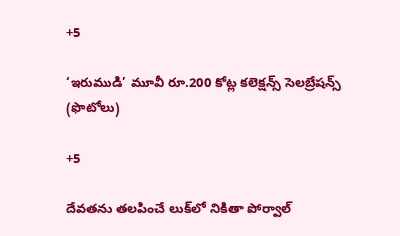+5

‘ఇరుముడి’ మూవీ రూ.200 కోట్ల కలెక్షన్స్ సెలబ్రేషన్స్ (ఫొటోలు)

+5

దేవతను తలపించే లుక్‌లో నికితా పోర్వాల్‌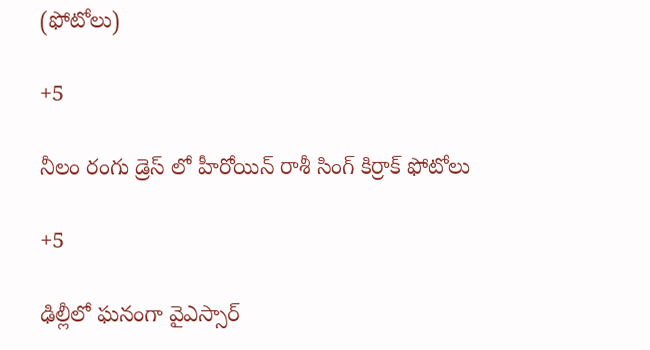(ఫోటోలు)

+5

నీలం రంగు డ్రెస్ లో హీరోయిన్ రాశీ సింగ్ కిర్రాక్ ఫోటోలు

+5

ఢిల్లీలో ఘనంగా వైఎస్సార్‌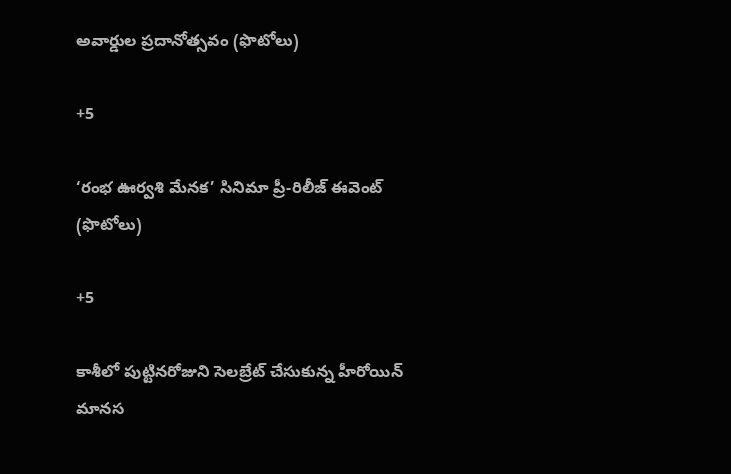అవార్డుల ప్రదానోత్సవం (ఫొటోలు)

+5

‘రంభ ఊర్వశి మేనక’ సినిమా ప్రీ-రిలీజ్ ఈవెంట్‌ (ఫొటోలు)

+5

కాశీలో పుట్టినరోజుని సెలబ్రేట్ చేసుకున్న హీరోయిన్ మానస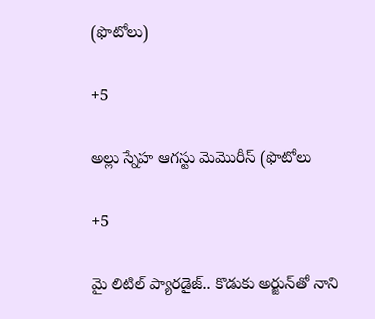(ఫొటోలు)

+5

అల్లు స్నేహ ఆగస్టు మెమొరీస్ (ఫొటోలు

+5

మై లిటిల్ ప్యారడైజ్‌.. కొడుకు అర్జున్‌తో నాని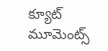క్యూట్ మూమెంట్స్‌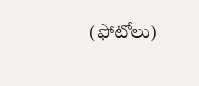(ఫోటోలు)